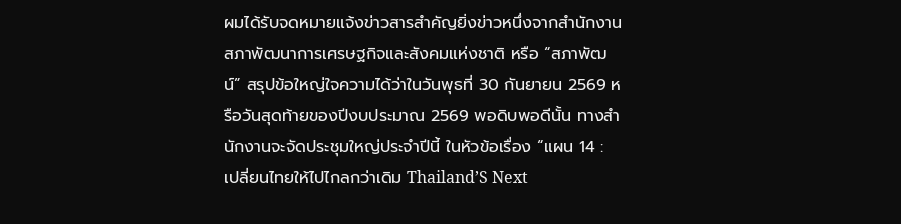ผมได้รับจดหมายแจ้งข่าวสารสำคัญยิ่งข่าวหนึ่งจากสำนักงานสภาพัฒนาการเศรษฐกิจและสังคมแห่งชาติ หรือ “สภาพัฒน์” สรุปข้อใหญ่ใจความได้ว่าในวันพุธที่ 30 กันยายน 2569 หรือวันสุดท้ายของปีงบประมาณ 2569 พอดิบพอดีนั้น ทางสำนักงานจะจัดประชุมใหญ่ประจำปีนี้ ในหัวข้อเรื่อง “แผน 14 : เปลี่ยนไทยให้ไปไกลกว่าเดิม Thailand’S Next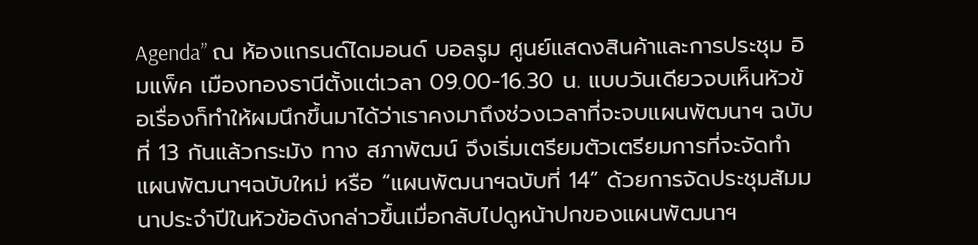Agenda” ณ ห้องแกรนด์ไดมอนด์ บอลรูม ศูนย์แสดงสินค้าและการประชุม อิมแพ็ค เมืองทองธานีตั้งแต่เวลา 09.00-16.30 น. แบบวันเดียวจบเห็นหัวข้อเรื่องก็ทำให้ผมนึกขึ้นมาได้ว่าเราคงมาถึงช่วงเวลาที่จะจบแผนพัฒนาฯ ฉบับที่ 13 กันแล้วกระมัง ทาง สภาพัฒน์ จึงเริ่มเตรียมตัวเตรียมการที่จะจัดทำแผนพัฒนาฯฉบับใหม่ หรือ “แผนพัฒนาฯฉบับที่ 14” ด้วยการจัดประชุมสัมมนาประจำปีในหัวข้อดังกล่าวขึ้นเมื่อกลับไปดูหน้าปกของแผนพัฒนาฯ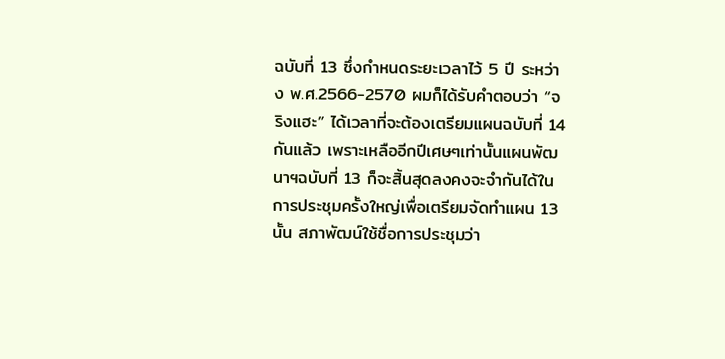ฉบับที่ 13 ซึ่งกำหนดระยะเวลาไว้ 5 ปี ระหว่าง พ.ศ.2566-2570 ผมก็ได้รับคำตอบว่า “จริงแฮะ” ได้เวลาที่จะต้องเตรียมแผนฉบับที่ 14 กันแล้ว เพราะเหลืออีกปีเศษๆเท่านั้นแผนพัฒนาฯฉบับที่ 13 ก็จะสิ้นสุดลงคงจะจำกันได้ในการประชุมครั้งใหญ่เพื่อเตรียมจัดทำแผน 13 นั้น สภาพัฒน์ใช้ชื่อการประชุมว่า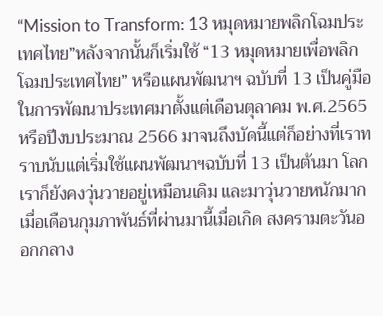“Mission to Transform: 13 หมุดหมายพลิกโฉมประเทศไทย”หลังจากนั้นก็เริ่มใช้ “13 หมุดหมายเพื่อพลิกโฉมประเทศไทย” หรือแผนพัฒนาฯ ฉบับที่ 13 เป็นคู่มือในการพัฒนาประเทศมาตั้งแต่เดือนตุลาคม พ.ศ.2565 หรือปีงบประมาณ 2566 มาจนถึงบัดนี้แต่ก็อย่างที่เราทราบนับแต่เริ่มใช้แผนพัฒนาฯฉบับที่ 13 เป็นต้นมา โลกเราก็ยังคงวุ่นวายอยู่เหมือนเดิม และมาวุ่นวายหนักมากเมื่อเดือนกุมภาพันธ์ที่ผ่านมานี้เมื่อเกิด สงครามตะวันออกกลาง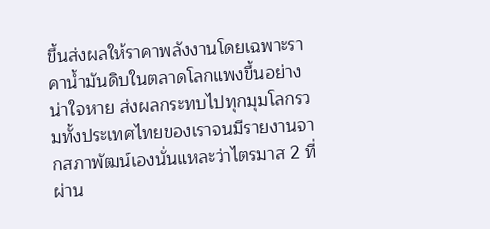ขึ้นส่งผลให้ราคาพลังงานโดยเฉพาะราคาน้ำมันดิบในตลาดโลกแพงขึ้นอย่างน่าใจหาย ส่งผลกระทบไปทุกมุมโลกรวมทั้งประเทศไทยของเราจนมีรายงานจากสภาพัฒน์เองนั่นแหละว่าไตรมาส 2 ที่ผ่าน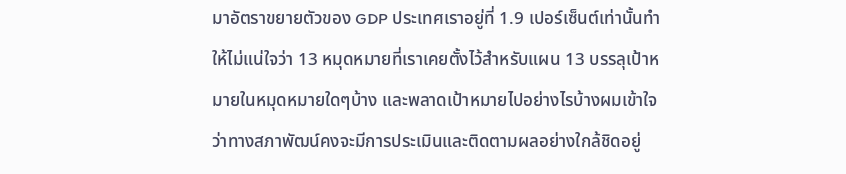มาอัตราขยายตัวของ GDP ประเทศเราอยู่ที่ 1.9 เปอร์เซ็นต์เท่านั้นทำให้ไม่แน่ใจว่า 13 หมุดหมายที่เราเคยตั้งไว้สำหรับแผน 13 บรรลุเป้าหมายในหมุดหมายใดๆบ้าง และพลาดเป้าหมายไปอย่างไรบ้างผมเข้าใจว่าทางสภาพัฒน์คงจะมีการประเมินและติดตามผลอย่างใกล้ชิดอยู่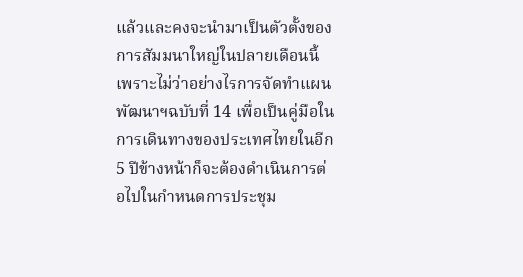แล้วและคงจะนำมาเป็นตัวตั้งของการสัมมนาใหญ่ในปลายเดือนนี้เพราะไม่ว่าอย่างไรการจัดทำแผนพัฒนาฯฉบับที่ 14 เพื่อเป็นคู่มือในการเดินทางของประเทศไทยในอีก 5 ปีข้างหน้าก็จะต้องดำเนินการต่อไปในกำหนดการประชุม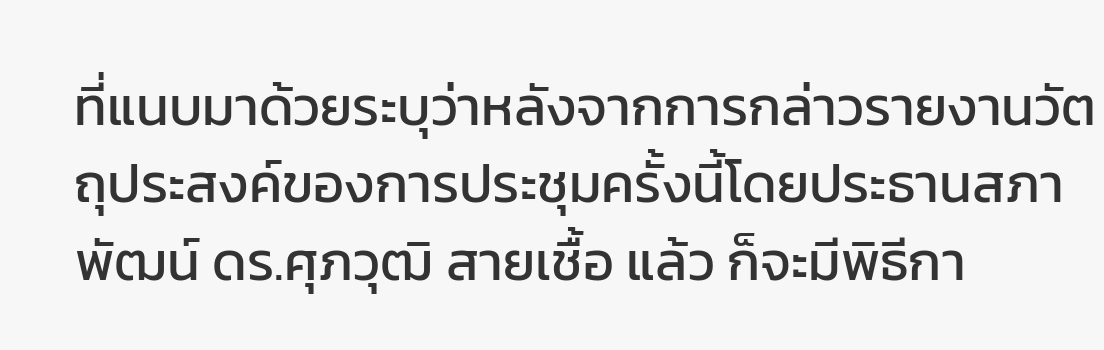ที่แนบมาด้วยระบุว่าหลังจากการกล่าวรายงานวัตถุประสงค์ของการประชุมครั้งนี้โดยประธานสภาพัฒน์ ดร.ศุภวุฒิ สายเชื้อ แล้ว ก็จะมีพิธีกา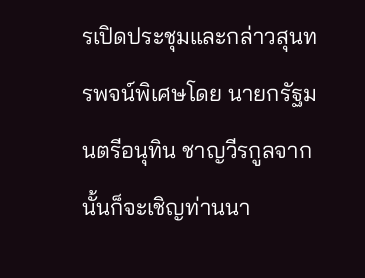รเปิดประชุมและกล่าวสุนทรพจน์พิเศษโดย นายกรัฐมนตรีอนุทิน ชาญวีรกูลจากนั้นก็จะเชิญท่านนา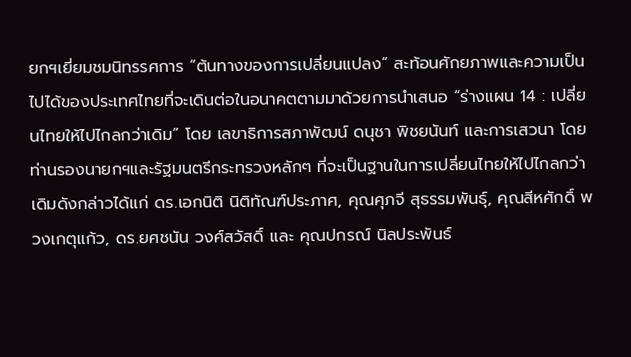ยกฯเยี่ยมชมนิทรรศการ “ต้นทางของการเปลี่ยนแปลง” สะท้อนศักยภาพและความเป็นไปได้ของประเทศไทยที่จะเดินต่อในอนาคตตามมาด้วยการนำเสนอ “ร่างแผน 14 : เปลี่ยนไทยให้ไปไกลกว่าเดิม” โดย เลขาธิการสภาพัฒน์ ดนุชา พิชยนันท์ และการเสวนา โดยท่านรองนายกฯและรัฐมนตรีกระทรวงหลักๆ ที่จะเป็นฐานในการเปลี่ยนไทยให้ไปไกลกว่าเดิมดังกล่าวได้แก่ ดร.เอกนิติ นิติทัณฑ์ประภาศ, คุณศุภจี สุธรรมพันธุ์, คุณสีหศักดิ์ พวงเกตุแก้ว, ดร.ยศชนัน วงศ์สวัสดิ์ และ คุณปกรณ์ นิลประพันธ์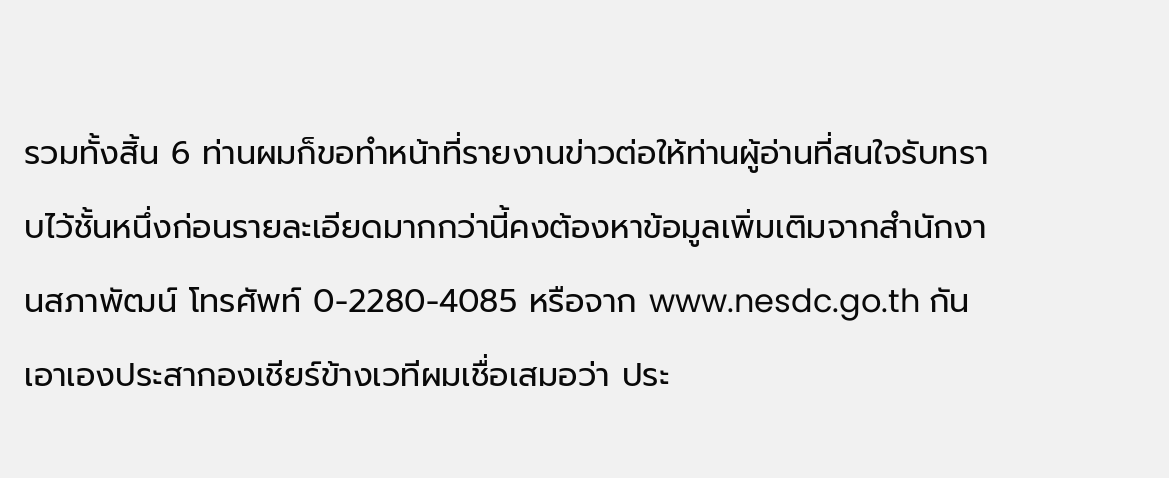รวมทั้งสิ้น 6 ท่านผมก็ขอทำหน้าที่รายงานข่าวต่อให้ท่านผู้อ่านที่สนใจรับทราบไว้ชั้นหนึ่งก่อนรายละเอียดมากกว่านี้คงต้องหาข้อมูลเพิ่มเติมจากสำนักงานสภาพัฒน์ โทรศัพท์ 0-2280-4085 หรือจาก www.nesdc.go.th กันเอาเองประสากองเชียร์ข้างเวทีผมเชื่อเสมอว่า ประ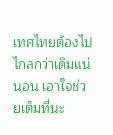เทศไทยต้องไปไกลกว่าเดิมแน่นอน เอาใจช่วยเต็มที่นะ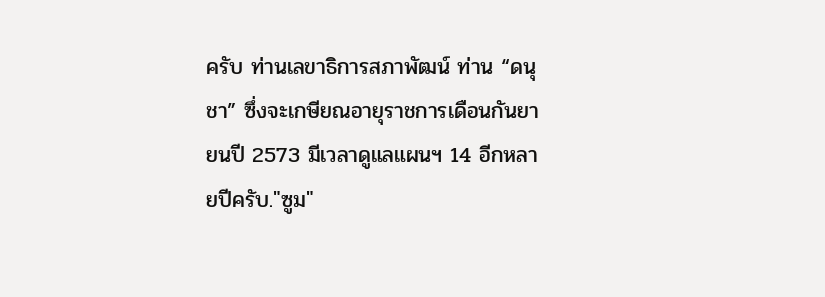ครับ ท่านเลขาธิการสภาพัฒน์ ท่าน “ดนุชา” ซึ่งจะเกษียณอายุราชการเดือนกันยายนปี 2573 มีเวลาดูแลแผนฯ 14 อีกหลายปีครับ."ซูม"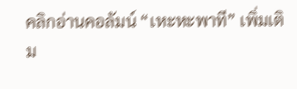คลิกอ่านคอลัมน์ “เหะหะพาที” เพิ่มเติม